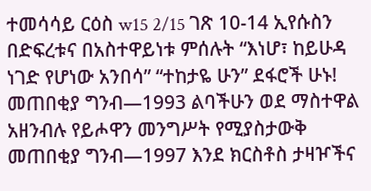ተመሳሳይ ርዕስ w15 2/15 ገጽ 10-14 ኢየሱስን በድፍረቱና በአስተዋይነቱ ምሰሉት “እነሆ፣ ከይሁዳ ነገድ የሆነው አንበሳ” “ተከታዬ ሁን” ደፋሮች ሁኑ! መጠበቂያ ግንብ—1993 ልባችሁን ወደ ማስተዋል አዘንብሉ የይሖዋን መንግሥት የሚያስታውቅ መጠበቂያ ግንብ—1997 እንደ ክርስቶስ ታዛዦችና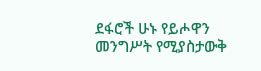ደፋሮች ሁኑ የይሖዋን መንግሥት የሚያስታውቅ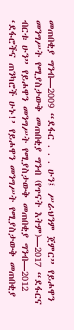መጠበቂያ ግንብ—2009 “ደፋር . . . ሁን፤ ሥራህንም ጀምር” የይሖዋን መንግሥት የሚያስታውቅ መጠበቂያ ግንብ (የጥናት እትም)—2017 “ደፋርና ብርቱ ሁን” የይሖዋን መንግሥት የሚያስታውቅ መጠበቂያ ግንብ—2012 ‘ደፋሮችና ጠንካሮች ሁኑ!’ የይሖዋን መንግሥት የሚያስታውቅ መጠበቂያ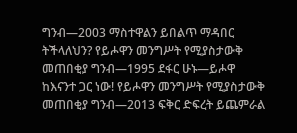ግንብ—2003 ማስተዋልን ይበልጥ ማዳበር ትችላለህን? የይሖዋን መንግሥት የሚያስታውቅ መጠበቂያ ግንብ—1995 ደፋር ሁኑ—ይሖዋ ከእናንተ ጋር ነው! የይሖዋን መንግሥት የሚያስታውቅ መጠበቂያ ግንብ—2013 ፍቅር ድፍረት ይጨምራል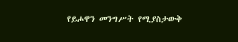የይሖዋን መንግሥት የሚያስታውቅ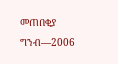መጠበቂያ ግንብ—2006